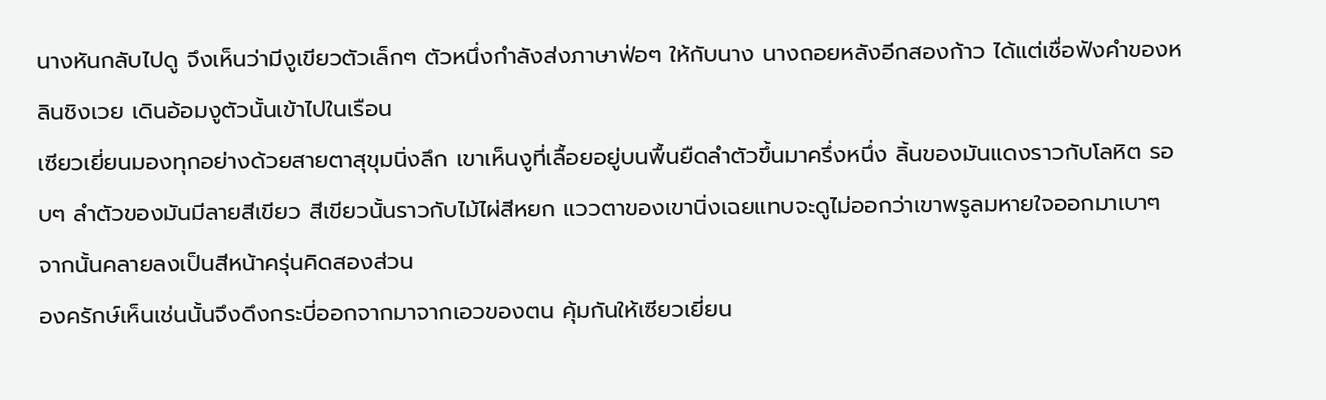นางหันกลับไปดู จึงเห็นว่ามีงูเขียวตัวเล็กๆ ตัวหนึ่งกำลังส่งภาษาฟ่อๆ ให้กับนาง นางถอยหลังอีกสองก้าว ได้แต่เชื่อฟังคำของหลินชิงเวย เดินอ้อมงูตัวนั้นเข้าไปในเรือน
เซียวเยี่ยนมองทุกอย่างด้วยสายตาสุขุมนิ่งลึก เขาเห็นงูที่เลื้อยอยู่บนพื้นยืดลำตัวขึ้นมาครึ่งหนึ่ง ลิ้นของมันแดงราวกับโลหิต รอบๆ ลำตัวของมันมีลายสีเขียว สีเขียวนั้นราวกับไม้ไผ่สีหยก แววตาของเขานิ่งเฉยแทบจะดูไม่ออกว่าเขาพรูลมหายใจออกมาเบาๆ จากนั้นคลายลงเป็นสีหน้าครุ่นคิดสองส่วน
องครักษ์เห็นเช่นนั้นจึงดึงกระบี่ออกจากมาจากเอวของตน คุ้มกันให้เซียวเยี่ยน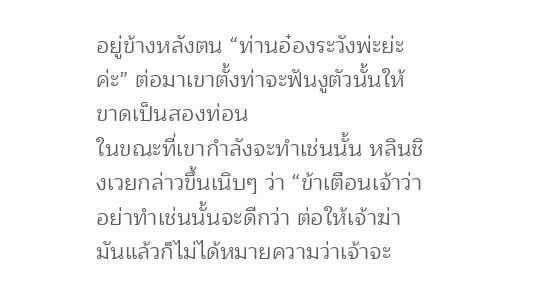อยู่ข้างหลังตน “ท่านอ๋องระวังพ่ะย่ะค่ะ” ต่อมาเขาตั้งท่าจะฟันงูตัวนั้นให้ขาดเป็นสองท่อน
ในขณะที่เขากำลังจะทำเช่นนั้น หลินชิงเวยกล่าวขึ้นเนิบๆ ว่า “ข้าเตือนเจ้าว่าอย่าทำเช่นนั้นจะดีกว่า ต่อให้เจ้าฆ่ามันแล้วก็ไม่ได้หมายความว่าเจ้าจะ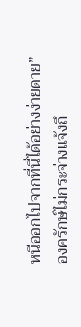หนีออกไปจากที่นี่ได้อย่างง่ายดาย”
องครักษ์ไม่กระจ่างแจ้งถึ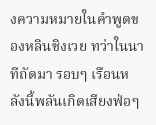งความหมายในคำพูดของหลินชิงเวย ทว่าในนาทีถัดมา รอบๆ เรือนหลังนี้พลันเกิดเสียงฟ่อๆ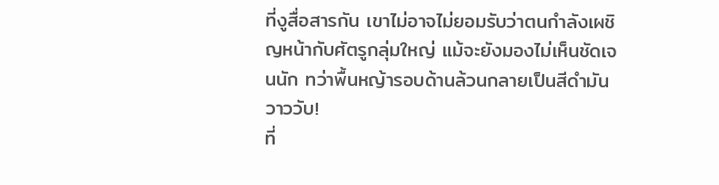ที่งูสื่อสารกัน เขาไม่อาจไม่ยอมรับว่าตนกำลังเผชิญหน้ากับศัตรูกลุ่มใหญ่ แม้จะยังมองไม่เห็นชัดเจนนัก ทว่าพื้นหญ้ารอบด้านล้วนกลายเป็นสีดำมันวาววับ!
ที่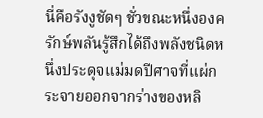นี่คือรังงูชัดๆ ชั่วขณะหนึ่งองครักษ์พลันรู้สึกได้ถึงพลังชนิดหนึ่งประดุจแม่มดปีศาจที่แผ่กระจายออกจากร่างของหลิ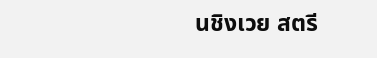นชิงเวย สตรี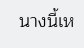นางนี้เห